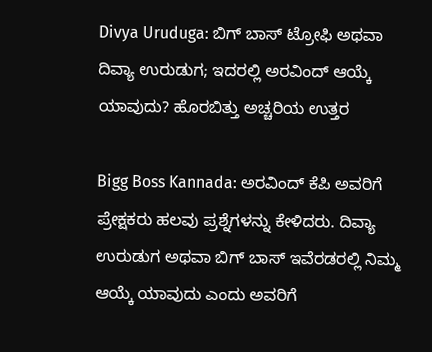Divya Uruduga: ಬಿಗ್ ಬಾಸ್ ಟ್ರೋಫಿ ಅಥವಾ ದಿವ್ಯಾ ಉರುಡುಗ; ಇದರಲ್ಲಿ ಅರವಿಂದ್ ಆಯ್ಕೆ ಯಾವುದು? ಹೊರಬಿತ್ತು ಅಚ್ಚರಿಯ ಉತ್ತರ

Bigg Boss Kannada: ಅರವಿಂದ್ ಕೆಪಿ ಅವರಿಗೆ ಪ್ರೇಕ್ಷಕರು ಹಲವು ಪ್ರಶ್ನೆಗಳನ್ನು ಕೇಳಿದರು. ದಿವ್ಯಾ ಉರುಡುಗ ಅಥವಾ ಬಿಗ್ ಬಾಸ್ ಇವೆರಡರಲ್ಲಿ ನಿಮ್ಮ ಆಯ್ಕೆ ಯಾವುದು ಎಂದು ಅವರಿಗೆ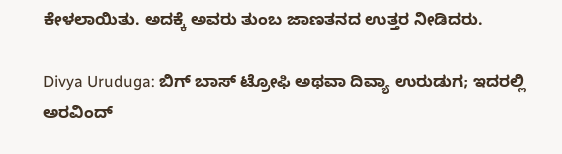ಕೇಳಲಾಯಿತು. ಅದಕ್ಕೆ ಅವರು ತುಂಬ ಜಾಣತನದ ಉತ್ತರ ನೀಡಿದರು.

Divya Uruduga: ಬಿಗ್ ಬಾಸ್ ಟ್ರೋಫಿ ಅಥವಾ ದಿವ್ಯಾ ಉರುಡುಗ; ಇದರಲ್ಲಿ ಅರವಿಂದ್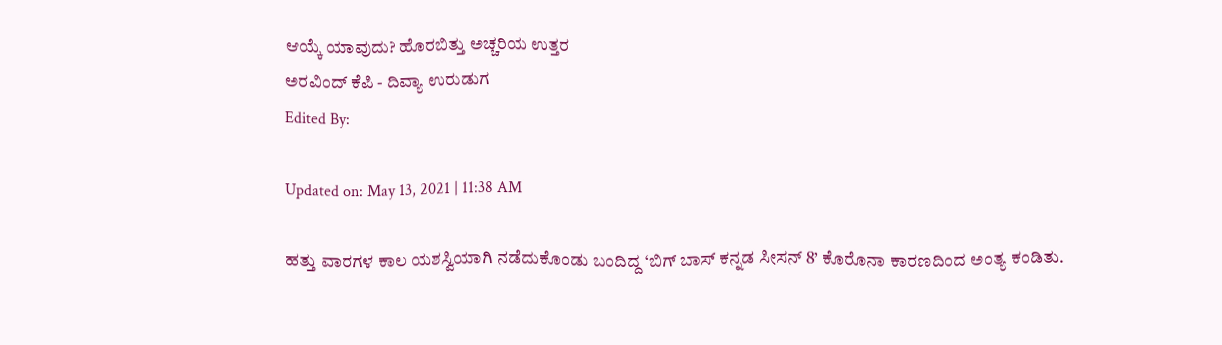ಆಯ್ಕೆ ಯಾವುದು? ಹೊರಬಿತ್ತು ಅಚ್ಚರಿಯ ಉತ್ತರ
ಅರವಿಂದ್ ಕೆಪಿ - ದಿವ್ಯಾ ಉರುಡುಗ
Edited By:

Updated on: May 13, 2021 | 11:38 AM

ಹತ್ತು ವಾರಗಳ ಕಾಲ ಯಶಸ್ವಿಯಾಗಿ ನಡೆದುಕೊಂಡು ಬಂದಿದ್ದ ‘ಬಿಗ್ ಬಾಸ್ ಕನ್ನಡ ಸೀಸನ್ 8’ ಕೊರೊನಾ ಕಾರಣದಿಂದ ಅಂತ್ಯ ಕಂಡಿತು.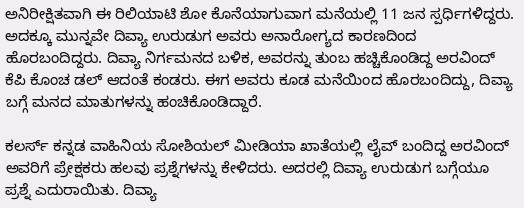ಅನಿರೀಕ್ಷಿತವಾಗಿ ಈ ರಿಲಿಯಾಟಿ ಶೋ ಕೊನೆಯಾಗುವಾಗ ಮನೆಯಲ್ಲಿ 11 ಜನ ಸ್ಪರ್ಧಿಗಳಿದ್ದರು. ಅದಕ್ಕೂ ಮುನ್ನವೇ ದಿವ್ಯಾ ಉರುಡುಗ ಅವರು ಅನಾರೋಗ್ಯದ ಕಾರಣದಿಂದ ಹೊರಬಂದಿದ್ದರು. ದಿವ್ಯಾ ನಿರ್ಗಮನದ ಬಳಿಕ, ಅವರನ್ನು ತುಂಬ ಹಚ್ಚಿಕೊಂಡಿದ್ದ ಅರವಿಂದ್ ಕೆಪಿ ಕೊಂಚ ಡಲ್ ಆದಂತೆ ಕಂಡರು. ಈಗ ಅವರು ಕೂಡ ಮನೆಯಿಂದ ಹೊರಬಂದಿದ್ದು, ದಿವ್ಯಾ ಬಗ್ಗೆ ಮನದ ಮಾತುಗಳನ್ನು ಹಂಚಿಕೊಂಡಿದ್ದಾರೆ.

ಕಲರ್ಸ್ ಕನ್ನಡ ವಾಹಿನಿಯ ಸೋಶಿಯಲ್ ಮೀಡಿಯಾ ಖಾತೆಯಲ್ಲಿ ಲೈವ್ ಬಂದಿದ್ದ ಅರವಿಂದ್ ಅವರಿಗೆ ಪ್ರೇಕ್ಷಕರು ಹಲವು ಪ್ರಶ್ನೆಗಳನ್ನು ಕೇಳಿದರು. ಅದರಲ್ಲಿ ದಿವ್ಯಾ ಉರುಡುಗ ಬಗ್ಗೆಯೂ ಪ್ರಶ್ನೆ ಎದುರಾಯಿತು. ದಿವ್ಯಾ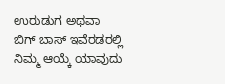ಉರುಡುಗ ಅಥವಾ ಬಿಗ್ ಬಾಸ್ ಇವೆರಡರಲ್ಲಿ ನಿಮ್ಮ ಆಯ್ಕೆ ಯಾವುದು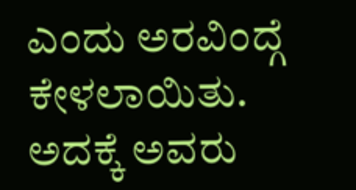ಎಂದು ಅರವಿಂದ್ಗೆ ಕೇಳಲಾಯಿತು. ಅದಕ್ಕೆ ಅವರು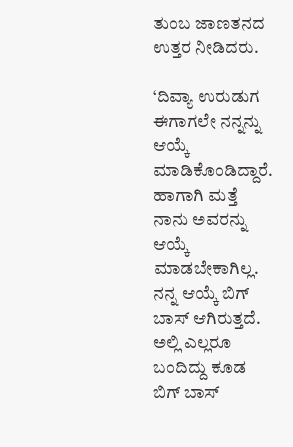ತುಂಬ ಜಾಣತನದ ಉತ್ತರ ನೀಡಿದರು.

‘ದಿವ್ಯಾ ಉರುಡುಗ ಈಗಾಗಲೇ ನನ್ನನ್ನು ಆಯ್ಕೆ ಮಾಡಿಕೊಂಡಿದ್ದಾರೆ. ಹಾಗಾಗಿ ಮತ್ತೆ ನಾನು ಅವರನ್ನು ಆಯ್ಕೆ ಮಾಡಬೇಕಾಗಿಲ್ಲ. ನನ್ನ ಆಯ್ಕೆ ಬಿಗ್ ಬಾಸ್ ಆಗಿರುತ್ತದೆ. ಅಲ್ಲಿ ಎಲ್ಲರೂ ಬಂದಿದ್ದು ಕೂಡ ಬಿಗ್ ಬಾಸ್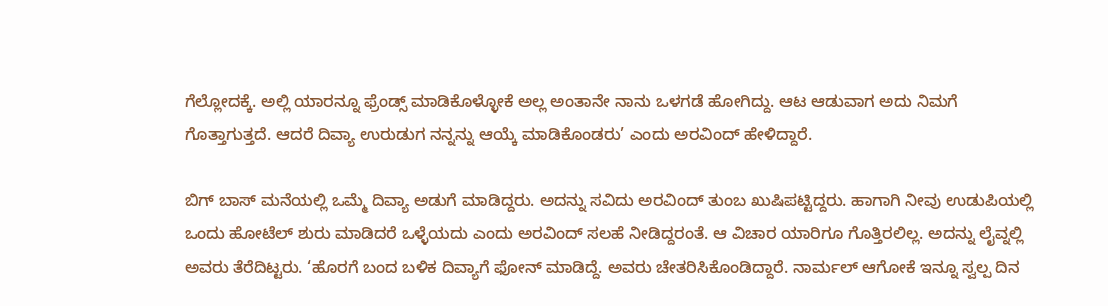ಗೆಲ್ಲೋದಕ್ಕೆ. ಅಲ್ಲಿ ಯಾರನ್ನೂ ಫ್ರೆಂಡ್ಸ್ ಮಾಡಿಕೊಳ್ಳೋಕೆ ಅಲ್ಲ ಅಂತಾನೇ ನಾನು ಒಳಗಡೆ ಹೋಗಿದ್ದು. ಆಟ ಆಡುವಾಗ ಅದು ನಿಮಗೆ ಗೊತ್ತಾಗುತ್ತದೆ. ಆದರೆ ದಿವ್ಯಾ ಉರುಡುಗ ನನ್ನನ್ನು ಆಯ್ಕೆ ಮಾಡಿಕೊಂಡರು’ ಎಂದು ಅರವಿಂದ್ ಹೇಳಿದ್ದಾರೆ.

ಬಿಗ್ ಬಾಸ್ ಮನೆಯಲ್ಲಿ ಒಮ್ಮೆ ದಿವ್ಯಾ ಅಡುಗೆ ಮಾಡಿದ್ದರು. ಅದನ್ನು ಸವಿದು ಅರವಿಂದ್ ತುಂಬ ಖುಷಿಪಟ್ಟಿದ್ದರು. ಹಾಗಾಗಿ ನೀವು ಉಡುಪಿಯಲ್ಲಿ ಒಂದು ಹೋಟೆಲ್ ಶುರು ಮಾಡಿದರೆ ಒಳ್ಳೆಯದು ಎಂದು ಅರವಿಂದ್ ಸಲಹೆ ನೀಡಿದ್ದರಂತೆ. ಆ ವಿಚಾರ ಯಾರಿಗೂ ಗೊತ್ತಿರಲಿಲ್ಲ. ಅದನ್ನು ಲೈವ್ನಲ್ಲಿ ಅವರು ತೆರೆದಿಟ್ಟರು. ‘ಹೊರಗೆ ಬಂದ ಬಳಿಕ ದಿವ್ಯಾಗೆ ಫೋನ್ ಮಾಡಿದ್ದೆ. ಅವರು ಚೇತರಿಸಿಕೊಂಡಿದ್ದಾರೆ. ನಾರ್ಮಲ್ ಆಗೋಕೆ ಇನ್ನೂ ಸ್ವಲ್ಪ ದಿನ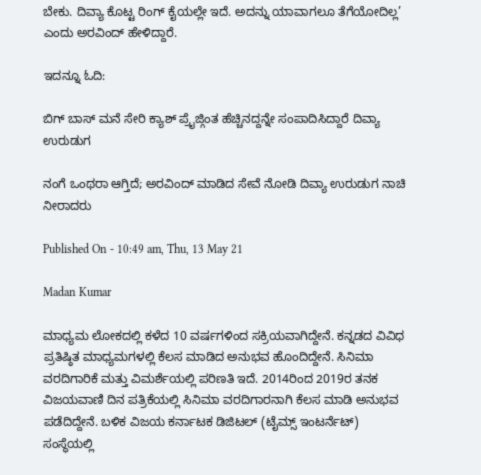ಬೇಕು. ದಿವ್ಯಾ ಕೊಟ್ಟ ರಿಂಗ್ ಕೈಯಲ್ಲೇ ಇದೆ. ಅದನ್ನು ಯಾವಾಗಲೂ ತೆಗೆಯೋದಿಲ್ಲ’ ಎಂದು ಅರವಿಂದ್ ಹೇಳಿದ್ದಾರೆ.

ಇದನ್ನೂ ಓದಿ:

ಬಿಗ್ ಬಾಸ್ ಮನೆ ಸೇರಿ ಕ್ಯಾಶ್ ಪ್ರೈಜ್ಗಿಂತ ಹೆಚ್ಚಿನದ್ದನ್ನೇ ಸಂಪಾದಿಸಿದ್ದಾರೆ ದಿವ್ಯಾ ಉರುಡುಗ

ನಂಗೆ ಒಂಥರಾ ಆಗ್ತಿದೆ; ಅರವಿಂದ್ ಮಾಡಿದ ಸೇವೆ ನೋಡಿ ದಿವ್ಯಾ ಉರುಡುಗ ನಾಚಿ ನೀರಾದರು

Published On - 10:49 am, Thu, 13 May 21

Madan Kumar

ಮಾಧ್ಯಮ ಲೋಕದಲ್ಲಿ ಕಳೆದ 10 ವರ್ಷಗಳಿಂದ ಸಕ್ರಿಯವಾಗಿದ್ದೇನೆ. ಕನ್ನಡದ ವಿವಿಧ ಪ್ರತಿಷ್ಠಿತ ಮಾಧ್ಯಮಗಳಲ್ಲಿ ಕೆಲಸ ಮಾಡಿದ ಅನುಭವ ಹೊಂದಿದ್ದೇನೆ. ಸಿನಿಮಾ ವರದಿಗಾರಿಕೆ ಮತ್ತು ವಿಮರ್ಶೆಯಲ್ಲಿ ಪರಿಣತಿ ಇದೆ. 2014ರಿಂದ 2019ರ ತನಕ ವಿಜಯವಾಣಿ ದಿನ ಪತ್ರಿಕೆಯಲ್ಲಿ ಸಿನಿಮಾ ವರದಿಗಾರನಾಗಿ ಕೆಲಸ ಮಾಡಿ ಅನುಭವ ಪಡೆದಿದ್ದೇನೆ. ಬಳಿಕ ವಿಜಯ ಕರ್ನಾಟಕ ಡಿಜಿಟಲ್ (ಟೈಮ್ಸ್ ಇಂಟರ್ನೆಟ್) ಸಂಸ್ಥೆಯಲ್ಲಿ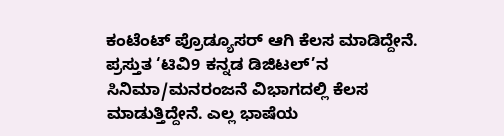ಕಂಟೆಂಟ್ ಪ್ರೊಡ್ಯೂಸರ್ ಆಗಿ ಕೆಲಸ ಮಾಡಿದ್ದೇನೆ. ಪ್ರಸ್ತುತ ‘ಟಿವಿ9 ಕನ್ನಡ ಡಿಜಿಟಲ್’ನ ಸಿನಿಮಾ/ಮನರಂಜನೆ ವಿಭಾಗದಲ್ಲಿ ಕೆಲಸ ಮಾಡುತ್ತಿದ್ದೇನೆ. ಎಲ್ಲ ಭಾಷೆಯ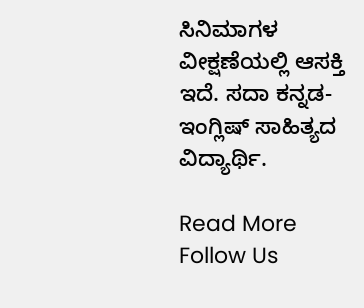ಸಿನಿಮಾಗಳ ವೀಕ್ಷಣೆಯಲ್ಲಿ ಆಸಕ್ತಿ ಇದೆ. ಸದಾ ಕನ್ನಡ-ಇಂಗ್ಲಿಷ್ ಸಾಹಿತ್ಯದ ವಿದ್ಯಾರ್ಥಿ.

Read More
Follow Us